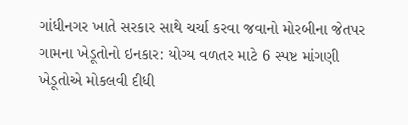ગાંધીનગર ખાતે સરકાર સાથે ચર્ચા કરવા જવાનો મોરબીના જેતપર ગામના ખેડૂતોનો ઇનકાર: યોગ્ય વળતર માટે 6 સ્પષ્ટ માંગણી ખેડૂતોએ મોકલવી દીધી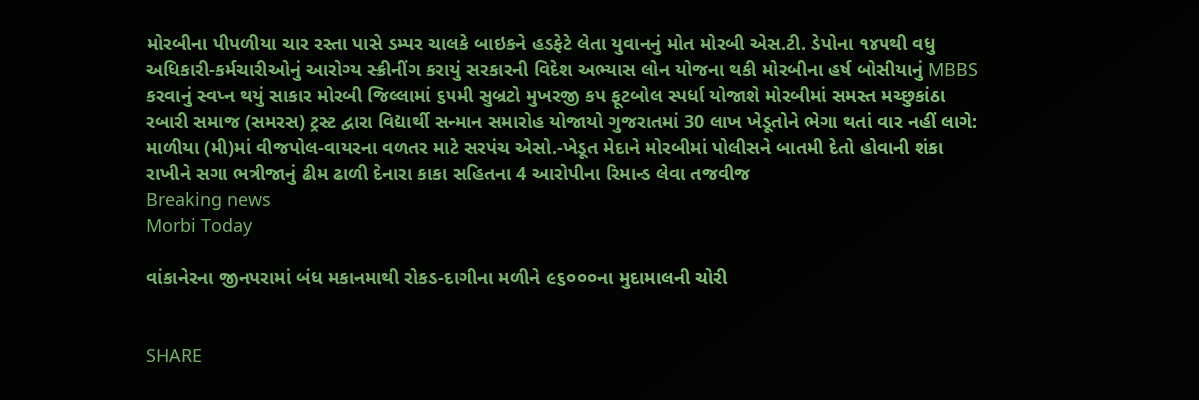મોરબીના પીપળીયા ચાર રસ્તા પાસે ડમ્પર ચાલકે બાઇકને હડફેટે લેતા યુવાનનું મોત મોરબી એસ.ટી. ડેપોના ૧૪૫થી વધુ અધિકારી-કર્મચારીઓનું આરોગ્ય સ્ક્રીનીંગ કરાયું સરકારની વિદેશ અભ્યાસ લોન યોજના થકી મોરબીના હર્ષ બોસીયાનું MBBS કરવાનું સ્વપ્ન થયું સાકાર મોરબી જિલ્લામાં ૬૫મી સુબ્રટો મુખરજી કપ ફૂટબોલ સ્પર્ધા યોજાશે મોરબીમાં સમસ્ત મચ્છુકાંઠા રબારી સમાજ (સમરસ) ટ્રસ્ટ દ્વારા વિદ્યાર્થી સન્માન સમારોહ યોજાયો ગુજરાતમાં 30 લાખ ખેડૂતોને ભેગા થતાં વાર નહીં લાગે: માળીયા (મી)માં વીજપોલ-વાયરના વળતર માટે સરપંચ એસો.-ખેડૂત મેદાને મોરબીમાં પોલીસને બાતમી દેતો હોવાની શંકા રાખીને સગા ભત્રીજાનું ઢીમ ઢાળી દેનારા કાકા સહિતના 4 આરોપીના રિમાન્ડ લેવા તજવીજ
Breaking news
Morbi Today

વાંકાનેરના જીનપરામાં બંધ મકાનમાથી રોકડ-દાગીના મળીને ૯૬૦૦૦ના મુદામાલની ચોરી


SHARE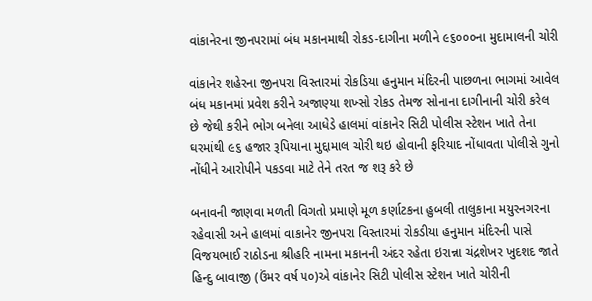વાંકાનેરના જીનપરામાં બંધ મકાનમાથી રોકડ-દાગીના મળીને ૯૬૦૦૦ના મુદામાલની ચોરી

વાંકાનેર શહેરના જીનપરા વિસ્તારમાં રોકડિયા હનુમાન મંદિરની પાછળના ભાગમાં આવેલ બંધ મકાનમાં પ્રવેશ કરીને અજાણ્યા શખ્સો રોકડ તેમજ સોનાના દાગીનાની ચોરી કરેલ છે જેથી કરીને ભોગ બનેલા આધેડે હાલમાં વાંકાનેર સિટી પોલીસ સ્ટેશન ખાતે તેના ઘરમાંથી ૯૬ હજાર રૂપિયાના મુદ્દામાલ ચોરી થઇ હોવાની ફરિયાદ નોંધાવતા પોલીસે ગુનો નોંધીને આરોપીને પકડવા માટે તેને તરત જ શરૂ કરે છે

બનાવની જાણવા મળતી વિગતો પ્રમાણે મૂળ કર્ણાટકના હુબલી તાલુકાના મયુરનગરના રહેવાસી અને હાલમાં વાકાનેર જીનપરા વિસ્તારમાં રોકડીયા હનુમાન મંદિરની પાસે વિજયભાઈ રાઠોડના શ્રીહરિ નામના મકાનની અંદર રહેતા ઇરાન્ના ચંદ્રશેખર ખુદશદ જાતે હિન્દુ બાવાજી (ઉંમર વર્ષ ૫૦)એ વાંકાનેર સિટી પોલીસ સ્ટેશન ખાતે ચોરીની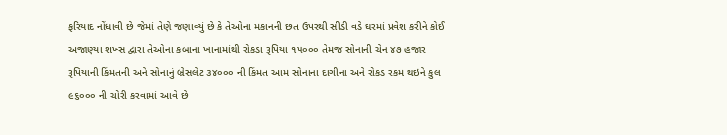ફરિયાદ નોંધાવી છે જેમાં તેણે જણાવ્યું છે કે તેઓના મકાનની છત ઉપરથી સીડી વડે ઘરમાં પ્રવેશ કરીને કોઈ અજાણ્યા શખ્સ દ્વારા તેઓના કબાના ખાનામાંથી રોકડા રૂપિયા ૧૫૦૦૦ તેમજ સોનાની ચેન ૪૭ હજાર રૂપિયાની કિંમતની અને સોનાનું બ્રેસલેટ ૩૪૦૦૦ ની કિંમત આમ સોનાના દાગીના અને રોકડ રકમ થઇને કુલ ૯૬૦૦૦ ની ચોરી કરવામાં આવે છે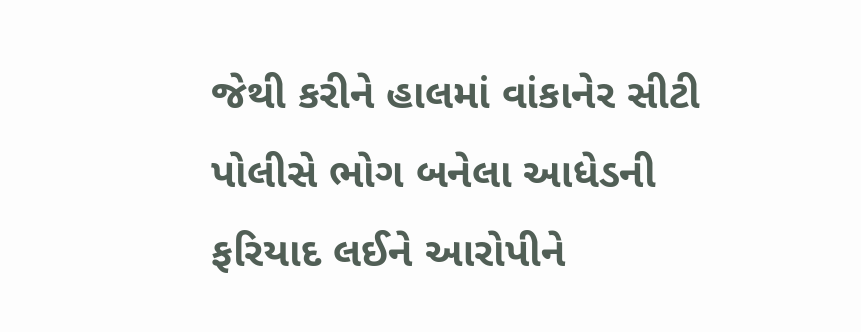જેથી કરીને હાલમાં વાંકાનેર સીટી પોલીસે ભોગ બનેલા આધેડની ફરિયાદ લઈને આરોપીને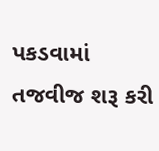પકડવામાં તજવીજ શરૂ કરી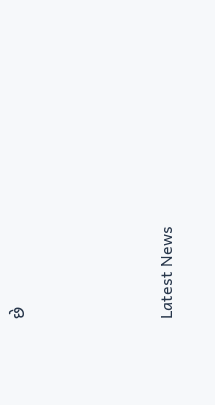છે






Latest News